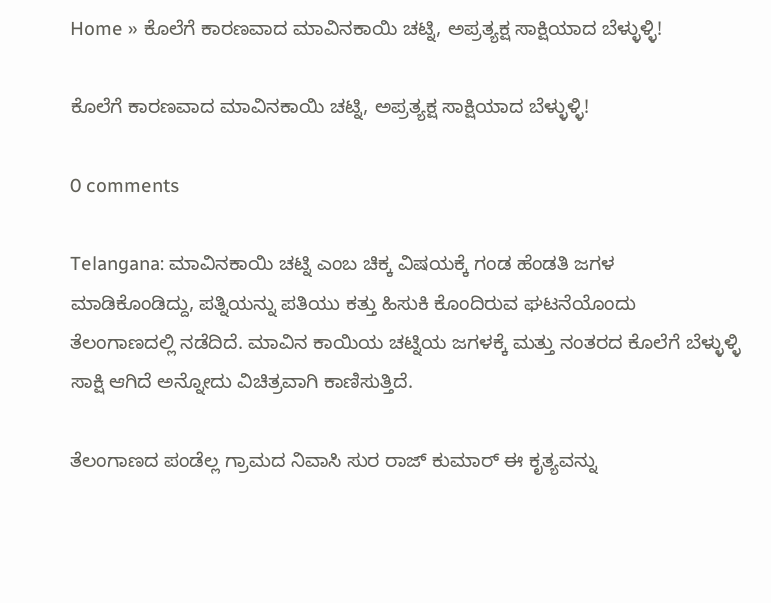Home » ಕೊಲೆಗೆ ಕಾರಣವಾದ ಮಾವಿನಕಾಯಿ ಚಟ್ನಿ, ಅಪ್ರತ್ಯಕ್ಷ ಸಾಕ್ಷಿಯಾದ ಬೆಳ್ಳುಳ್ಳಿ!

ಕೊಲೆಗೆ ಕಾರಣವಾದ ಮಾವಿನಕಾಯಿ ಚಟ್ನಿ, ಅಪ್ರತ್ಯಕ್ಷ ಸಾಕ್ಷಿಯಾದ ಬೆಳ್ಳುಳ್ಳಿ!

0 comments

Telangana: ಮಾವಿನಕಾಯಿ ಚಟ್ನಿ ಎಂಬ ಚಿಕ್ಕ ವಿಷಯಕ್ಕೆ ಗಂಡ ಹೆಂಡತಿ ಜಗಳ ಮಾಡಿಕೊಂಡಿದ್ದು, ಪತ್ನಿಯನ್ನು ಪತಿಯು ಕತ್ತು ಹಿಸುಕಿ ಕೊಂದಿರುವ ಘಟನೆಯೊಂದು ತೆಲಂಗಾಣದಲ್ಲಿ ನಡೆದಿದೆ. ಮಾವಿನ ಕಾಯಿಯ ಚಟ್ನಿಯ ಜಗಳಕ್ಕೆ ಮತ್ತು ನಂತರದ ಕೊಲೆಗೆ ಬೆಳ್ಳುಳ್ಳಿ ಸಾಕ್ಷಿ ಆಗಿದೆ ಅನ್ನೋದು ವಿಚಿತ್ರವಾಗಿ ಕಾಣಿಸುತ್ತಿದೆ.

ತೆಲಂಗಾಣದ ಪಂಡೆಲ್ಲ ಗ್ರಾಮದ ನಿವಾಸಿ ಸುರ ರಾಜ್ ಕುಮಾರ್ ಈ ಕೃತ್ಯವನ್ನು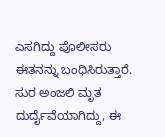ಎಸಗಿದ್ದು ಪೊಲೀಸರು ಈತನನ್ನು ಬಂಧಿಸಿರುತ್ತಾರೆ. ಸುರ ಅಂಜಲಿ ಮೃತ ದುರ್ದೈವೆಯಾಗಿದ್ದು, ಈ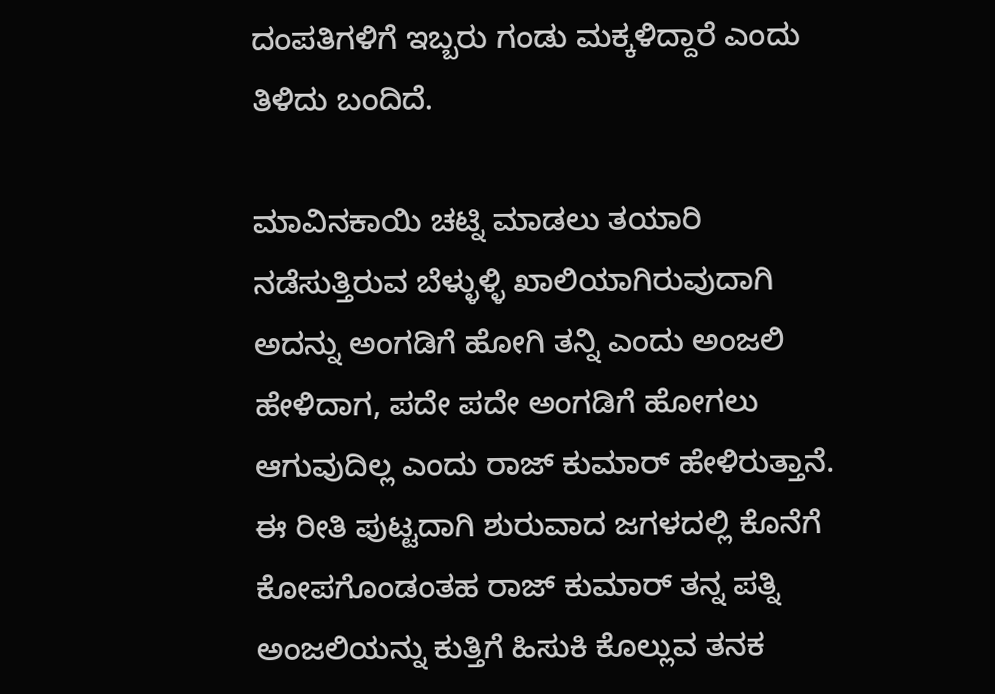ದಂಪತಿಗಳಿಗೆ ಇಬ್ಬರು ಗಂಡು ಮಕ್ಕಳಿದ್ದಾರೆ ಎಂದು ತಿಳಿದು ಬಂದಿದೆ.

ಮಾವಿನಕಾಯಿ ಚಟ್ನಿ ಮಾಡಲು ತಯಾರಿ ನಡೆಸುತ್ತಿರುವ ಬೆಳ್ಳುಳ್ಳಿ ಖಾಲಿಯಾಗಿರುವುದಾಗಿ ಅದನ್ನು ಅಂಗಡಿಗೆ ಹೋಗಿ ತನ್ನಿ ಎಂದು ಅಂಜಲಿ ಹೇಳಿದಾಗ, ಪದೇ ಪದೇ ಅಂಗಡಿಗೆ ಹೋಗಲು ಆಗುವುದಿಲ್ಲ ಎಂದು ರಾಜ್ ಕುಮಾರ್ ಹೇಳಿರುತ್ತಾನೆ. ಈ ರೀತಿ ಪುಟ್ಟದಾಗಿ ಶುರುವಾದ ಜಗಳದಲ್ಲಿ ಕೊನೆಗೆ ಕೋಪಗೊಂಡಂತಹ ರಾಜ್ ಕುಮಾರ್ ತನ್ನ ಪತ್ನಿ ಅಂಜಲಿಯನ್ನು ಕುತ್ತಿಗೆ ಹಿಸುಕಿ ಕೊಲ್ಲುವ ತನಕ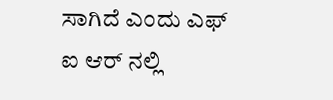ಸಾಗಿದೆ ಎಂದು ಎಫ್ ಐ ಆರ್ ನಲ್ಲಿ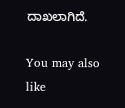ದಾಖಲಾಗಿದೆ.

You may also like